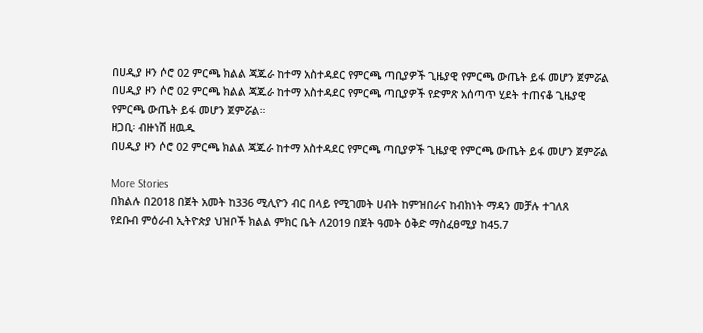በሀዲያ ዞን ሶሮ 02 ምርጫ ክልል ጃጁራ ከተማ አስተዳደር የምርጫ ጣቢያዎች ጊዜያዊ የምርጫ ውጤት ይፋ መሆን ጀምሯል
በሀዲያ ዞን ሶሮ 02 ምርጫ ክልል ጃጁራ ከተማ አስተዳደር የምርጫ ጣቢያዎች የድምጽ አሰጣጥ ሂደት ተጠናቆ ጊዜያዊ የምርጫ ውጤት ይፋ መሆን ጀምሯል።
ዘጋቢ፡ ብዙነሽ ዘዉዱ
በሀዲያ ዞን ሶሮ 02 ምርጫ ክልል ጃጁራ ከተማ አስተዳደር የምርጫ ጣቢያዎች ጊዜያዊ የምርጫ ውጤት ይፋ መሆን ጀምሯል

More Stories
በክልሉ በ2018 በጀት አመት ከ336 ሚሊዮን ብር በላይ የሚገመት ሀብት ከምዝበራና ከብክነት ማዳን መቻሉ ተገለጸ
የደቡብ ምዕራብ ኢትዮጵያ ህዝቦች ክልል ምክር ቤት ለ2019 በጀት ዓመት ዕቅድ ማስፈፀሚያ ከ45.7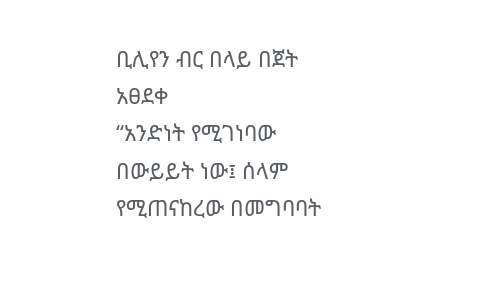ቢሊየን ብር በላይ በጀት አፀደቀ
“አንድነት የሚገነባው በውይይት ነው፤ ሰላም የሚጠናከረው በመግባባት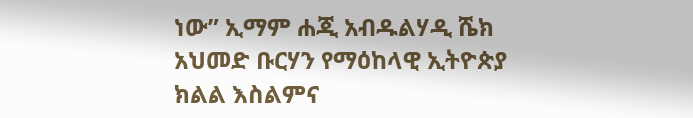ነው” ኢማም ሐጂ አብዱልሃዲ ሼክ አህመድ ቡርሃን የማዕከላዊ ኢትዮጵያ ክልል እስልምና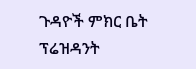ጉዳዮች ምክር ቤት ፕሬዝዳንት